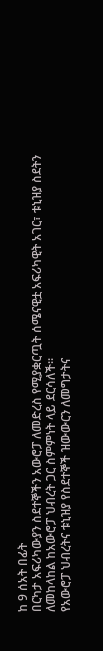ከ 9 ሰአት በፊት
በርካታ አፍሪካውያን ስደተኞችን አውሮፓ ለመድረስ የሚያቋርጧት ሰሜናዊቷ አፍሪካዊት አገር፣ ቱኒዝያ ስደትን ለመከላከል ከአውሮፓ ህብረት ጋር ስምምነት ላይ ደርሳለች።
የአውሮፓ ህብረትና ቱኒዝያ የስደተኞች ዝውውርን ለመግታትና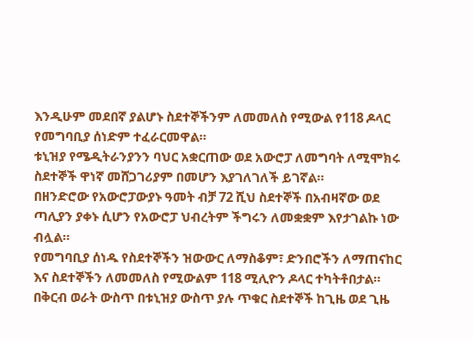እንዲሁም መደበኛ ያልሆኑ ስደተኞችንም ለመመለስ የሚውል የ118 ዶላር የመግባቢያ ሰነድም ተፈራርመዋል።
ቱኒዝያ የሜዲትራንያንን ባህር አቋርጠው ወደ አውሮፓ ለመግባት ለሚሞክሩ ስደተኞች ዋነኛ መሸጋገሪያም በመሆን እያገለገለች ይገኛል።
በዘንድሮው የአውሮፓውያኑ ዓመት ብቻ 72 ሺህ ስደተኞች በአብዛኛው ወደ ጣሊያን ያቀኑ ሲሆን የአውሮፓ ህብረትም ችግሩን ለመቋቋም እየታገልኩ ነው ብሏል።
የመግባቢያ ሰነዱ የስደተኞችን ዝውውር ለማስቆም፣ ድንበሮችን ለማጠናከር እና ስደተኞችን ለመመለስ የሚውልም 118 ሚሊዮን ዶላር ተካትቶበታል።
በቅርብ ወራት ውስጥ በቱኒዝያ ውስጥ ያሉ ጥቁር ስደተኞች ከጊዜ ወደ ጊዜ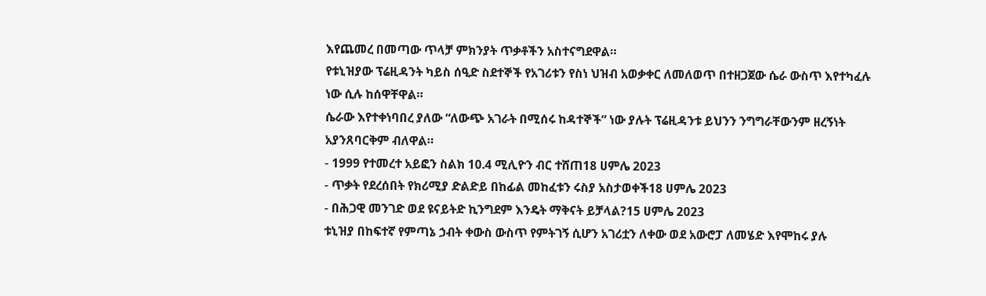እየጨመረ በመጣው ጥላቻ ምክንያት ጥቃቶችን አስተናግደዋል።
የቱኒዝያው ፕሬዚዳንት ካይስ ሰዒድ ስደተኞች የአገሪቱን የስነ ህዝብ አወቃቀር ለመለወጥ በተዘጋጀው ሴራ ውስጥ እየተካፈሉ ነው ሲሉ ከሰዋቸዋል።
ሴራው እየተቀነባበረ ያለው “ለውጭ አገራት በሚሰሩ ከዳተኞች” ነው ያሉት ፕሬዚዳንቱ ይህንን ንግግራቸውንም ዘረኝነት አያንጸባርቅም ብለዋል።
- 1999 የተመረተ አይፎን ስልክ 10.4 ሚሊዮን ብር ተሸጠ18 ሀምሌ 2023
- ጥቃት የደረሰበት የክሪሚያ ድልድይ በከፊል መከፈቱን ሩስያ አስታወቀች18 ሀምሌ 2023
- በሕጋዊ መንገድ ወደ ዩናይትድ ኪንግደም እንዴት ማቅናት ይቻላል?15 ሀምሌ 2023
ቱኒዝያ በከፍተኛ የምጣኔ ኃብት ቀውስ ውስጥ የምትገኝ ሲሆን አገሪቷን ለቀው ወደ አውሮፓ ለመሄድ እየሞከሩ ያሉ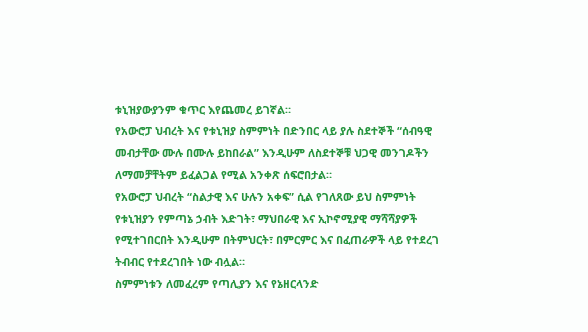ቱኒዝያውያንም ቁጥር እየጨመረ ይገኛል።
የአውሮፓ ህብረት እና የቱኒዝያ ስምምነት በድንበር ላይ ያሉ ስደተኞች “ሰብዓዊ መብታቸው ሙሉ በሙሉ ይከበራል” እንዲሁም ለስደተኞቹ ህጋዊ መንገዶችን ለማመቻቸትም ይፈልጋል የሚል አንቀጽ ሰፍሮበታል።
የአውሮፓ ህብረት “ስልታዊ እና ሁሉን አቀፍ” ሲል የገለጸው ይህ ስምምነት የቱኒዝያን የምጣኔ ኃብት እድገት፣ ማህበራዊ እና ኢኮኖሚያዊ ማሻሻያዎች የሚተገበርበት እንዲሁም በትምህርት፣ በምርምር እና በፈጠራዎች ላይ የተደረገ ትብብር የተደረገበት ነው ብሏል።
ስምምነቱን ለመፈረም የጣሊያን እና የኔዘርላንድ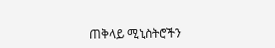ጠቅላይ ሚኒስትሮችን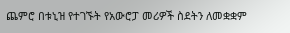ጨምሮ በቱኒዝ የተገኙት የአውሮፓ መሪዎች ስደትን ለመቋቋም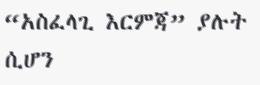“አስፈላጊ እርምጃ” ያሉት ሲሆን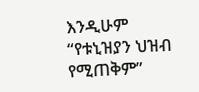እንዲሁም “የቱኒዝያን ህዝብ የሚጠቅም”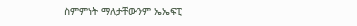ስምምነት ማለታቸውንም ኤኤፍፒ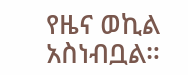የዜና ወኪል አስነብቧል።